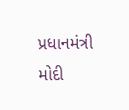પ્રધાનમંત્રી મોદી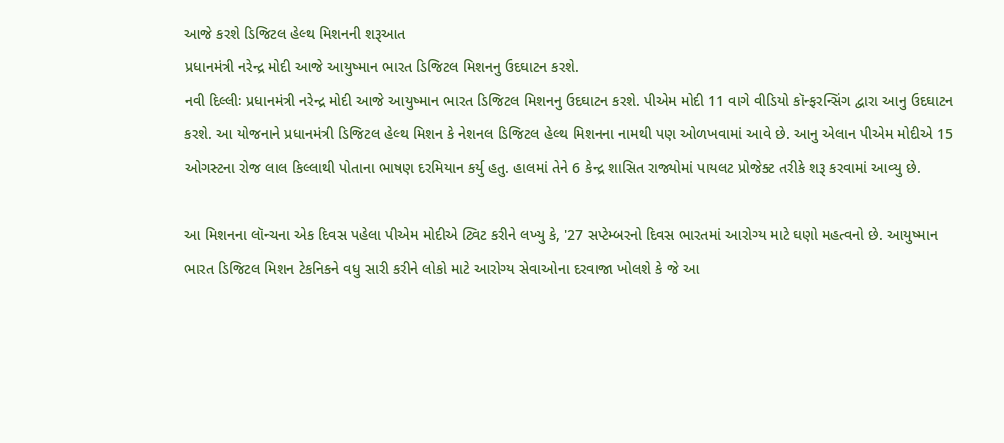આજે કરશે ડિજિટલ હેલ્થ મિશનની શરૂઆત
પ્રધાનમંત્રી નરેન્દ્ર મોદી આજે આયુષ્માન ભારત ડિજિટલ મિશનનુ ઉદઘાટન કરશે.
નવી દિલ્લીઃ પ્રધાનમંત્રી નરેન્દ્ર મોદી આજે આયુષ્માન ભારત ડિજિટલ મિશનનુ ઉદઘાટન કરશે. પીએમ મોદી 11 વાગે વીડિયો કૉન્ફરન્સિંગ દ્વારા આનુ ઉદઘાટન કરશે. આ યોજનાને પ્રધાનમંત્રી ડિજિટલ હેલ્થ મિશન કે નેશનલ ડિજિટલ હેલ્થ મિશનના નામથી પણ ઓળખવામાં આવે છે. આનુ એલાન પીએમ મોદીએ 15 ઓગસ્ટના રોજ લાલ કિલ્લાથી પોતાના ભાષણ દરમિયાન કર્યુ હતુ. હાલમાં તેને 6 કેન્દ્ર શાસિત રાજ્યોમાં પાયલટ પ્રોજેક્ટ તરીકે શરૂ કરવામાં આવ્યુ છે.

આ મિશનના લૉન્ચના એક દિવસ પહેલા પીએમ મોદીએ ટ્વિટ કરીને લખ્યુ કે, '27 સપ્ટેમ્બરનો દિવસ ભારતમાં આરોગ્ય માટે ઘણો મહત્વનો છે. આયુષ્માન ભારત ડિજિટલ મિશન ટેકનિકને વધુ સારી કરીને લોકો માટે આરોગ્ય સેવાઓના દરવાજા ખોલશે કે જે આ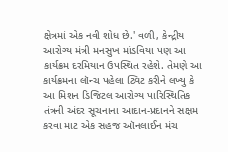ક્ષેત્રમાં એક નવી શોધ છે.' વળી, કેન્દ્રીય આરોગ્ય મંત્રી મનસુખ માંડવિયા પણ આ કાર્યક્રમ દરમિયાન ઉપસ્થિત રહેશે. તેમણે આ કાર્યક્રમના લૉન્ચ પહેલા ટ્વિટ કરીને લખ્યુ કે આ મિશન ડિજિટલ આરોગ્ય પારિસ્થિતિક તંત્રની અંદર સૂચનાના આદાન-પ્રદાનને સક્ષમ કરવા માટ એક સહજ ઑનલાઈન મંચ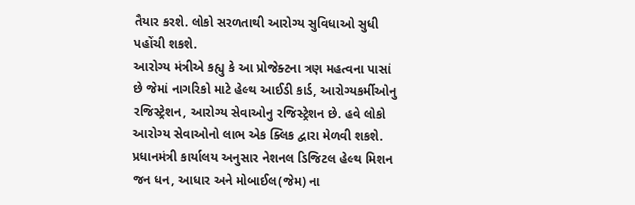તૈયાર કરશે. લોકો સરળતાથી આરોગ્ય સુવિધાઓ સુધી પહોંચી શકશે.
આરોગ્ય મંત્રીએ કહ્યુ કે આ પ્રોજેક્ટના ત્રણ મહત્વના પાસાં છે જેમાં નાગરિકો માટે હેલ્થ આઈડી કાર્ડ, આરોગ્યકર્મીઓનુ રજિસ્ટ્રેશન, આરોગ્ય સેવાઓનુ રજિસ્ટ્રેશન છે. હવે લોકો આરોગ્ય સેવાઓનો લાભ એક ક્લિક દ્વારા મેળવી શકશે. પ્રધાનમંત્રી કાર્યાલય અનુસાર નેશનલ ડિજિટલ હેલ્થ મિશન જન ધન, આધાર અને મોબાઈલ(જેમ) ના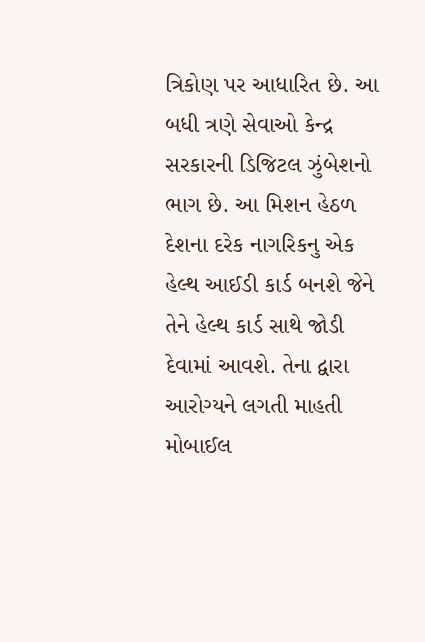ત્રિકોણ પર આધારિત છે. આ બધી ત્રણે સેવાઓ કેન્દ્ર સરકારની ડિજિટલ ઝુંબેશનો ભાગ છે. આ મિશન હેઠળ દેશના દરેક નાગરિકનુ એક હેલ્થ આઈડી કાર્ડ બનશે જેને તેને હેલ્થ કાર્ડ સાથે જોડી દેવામાં આવશે. તેના દ્વારા આરોગ્યને લગતી માહતી મોબાઈલ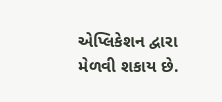એપ્લિકેશન દ્વારા મેળવી શકાય છે.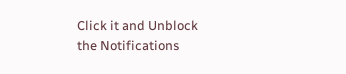Click it and Unblock the Notifications